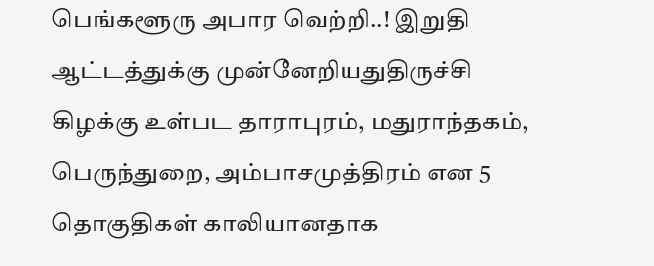பெங்களூரு அபார வெற்றி..! இறுதி ஆட்டத்துக்கு முன்னேறியதுதிருச்சி கிழக்கு உள்பட தாராபுரம், மதுராந்தகம், பெருந்துறை, அம்பாசமுத்திரம் என 5 தொகுதிகள் காலியானதாக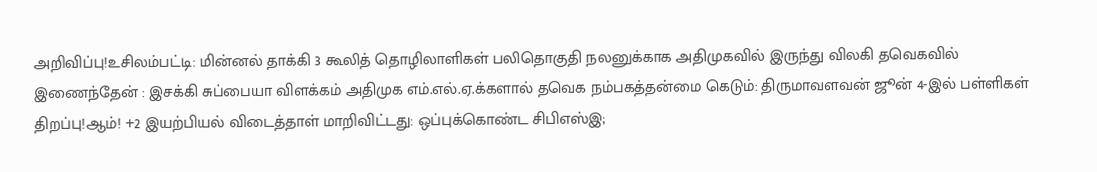அறிவிப்பு!உசிலம்பட்டி: மின்னல் தாக்கி 3 கூலித் தொழிலாளிகள் பலிதொகுதி நலனுக்காக அதிமுகவில் இருந்து விலகி தவெகவில் இணைந்தேன் : இசக்கி சுப்பையா விளக்கம் அதிமுக எம்.எல்.ஏ.க்களால் தவெக நம்பகத்தன்மை கெடும்: திருமாவளவன் ஜூன் 4-இல் பள்ளிகள் திறப்பு!ஆம்! +2 இயற்பியல் விடைத்தாள் மாறிவிட்டது: ஒப்புக்கொண்ட சிபிஎஸ்இ;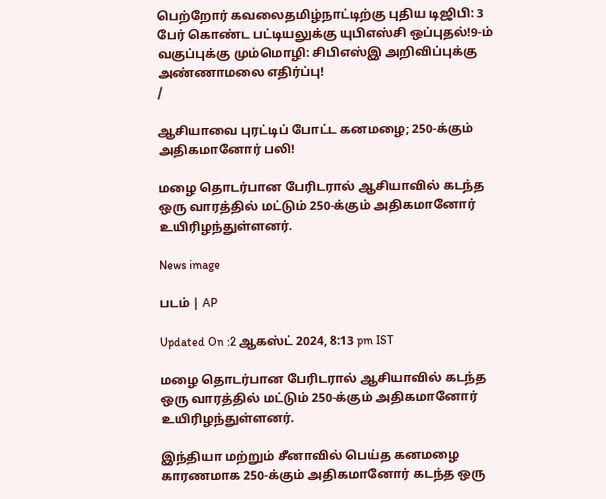பெற்றோர் கவலைதமிழ்நாட்டிற்கு புதிய டிஜிபி: 3 பேர் கொண்ட பட்டியலுக்கு யுபிஎஸ்சி ஒப்புதல்!9-ம் வகுப்புக்கு மும்மொழி: சிபிஎஸ்இ அறிவிப்புக்கு அண்ணாமலை எதிர்ப்பு!
/

ஆசியாவை புரட்டிப் போட்ட கனமழை; 250-க்கும் அதிகமானோர் பலி!

மழை தொடர்பான பேரிடரால் ஆசியாவில் கடந்த ஒரு வாரத்தில் மட்டும் 250-க்கும் அதிகமானோர் உயிரிழந்துள்ளனர்.

News image

படம் | AP

Updated On :2 ஆகஸ்ட் 2024, 8:13 pm IST

மழை தொடர்பான பேரிடரால் ஆசியாவில் கடந்த ஒரு வாரத்தில் மட்டும் 250-க்கும் அதிகமானோர் உயிரிழந்துள்ளனர்.

இந்தியா மற்றும் சீனாவில் பெய்த கனமழை காரணமாக 250-க்கும் அதிகமானோர் கடந்த ஒரு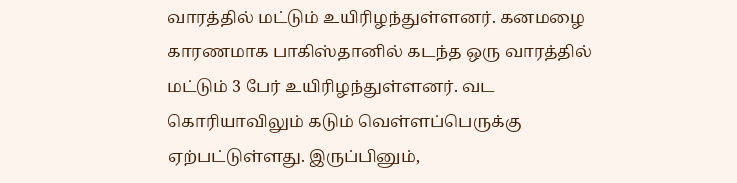வாரத்தில் மட்டும் உயிரிழந்துள்ளனர். கனமழை காரணமாக பாகிஸ்தானில் கடந்த ஒரு வாரத்தில் மட்டும் 3 பேர் உயிரிழந்துள்ளனர். வட கொரியாவிலும் கடும் வெள்ளப்பெருக்கு ஏற்பட்டுள்ளது. இருப்பினும்,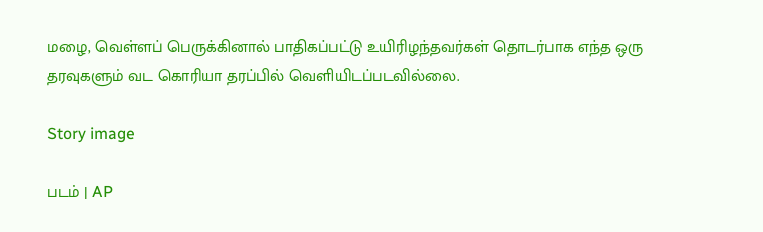மழை, வெள்ளப் பெருக்கினால் பாதிகப்பட்டு உயிரிழந்தவர்கள் தொடர்பாக எந்த ஒரு தரவுகளும் வட கொரியா தரப்பில் வெளியிடப்படவில்லை.

Story image

படம் | AP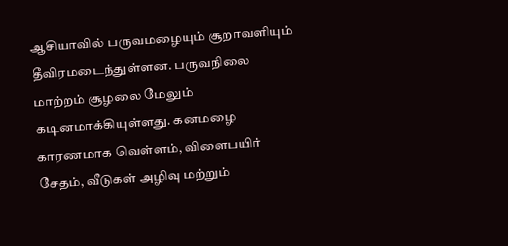ஆசியாவில் பருவமழையும் சூறாவளியும் தீவிரமடைந்துள்ளன. பருவநிலை மாற்றம் சூழலை மேலும் கடினமாக்கியுள்ளது. கனமழை காரணமாக வெள்ளம், விளைபயிர் சேதம், வீடுகள் அழிவு மற்றும்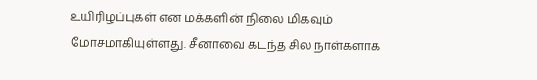உயிரிழப்புகள் என மக்களின் நிலை மிகவும் மோசமாகியுள்ளது. சீனாவை கடந்த சில நாள்களாக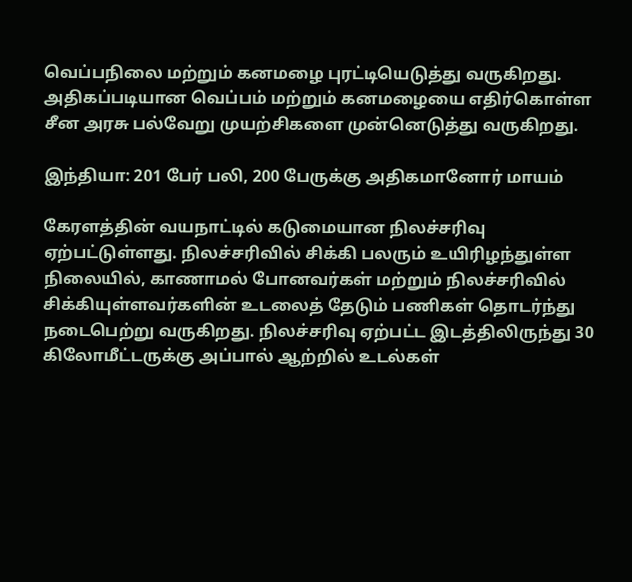வெப்பநிலை மற்றும் கனமழை புரட்டியெடுத்து வருகிறது. அதிகப்படியான வெப்பம் மற்றும் கனமழையை எதிர்கொள்ள சீன அரசு பல்வேறு முயற்சிகளை முன்னெடுத்து வருகிறது.

இந்தியா: 201 பேர் பலி, 200 பேருக்கு அதிகமானோர் மாயம்

கேரளத்தின் வயநாட்டில் கடுமையான நிலச்சரிவு ஏற்பட்டுள்ளது. நிலச்சரிவில் சிக்கி பலரும் உயிரிழந்துள்ள நிலையில், காணாமல் போனவர்கள் மற்றும் நிலச்சரிவில் சிக்கியுள்ளவர்களின் உடலைத் தேடும் பணிகள் தொடர்ந்து நடைபெற்று வருகிறது. நிலச்சரிவு ஏற்பட்ட இடத்திலிருந்து 30 கிலோமீட்டருக்கு அப்பால் ஆற்றில் உடல்கள்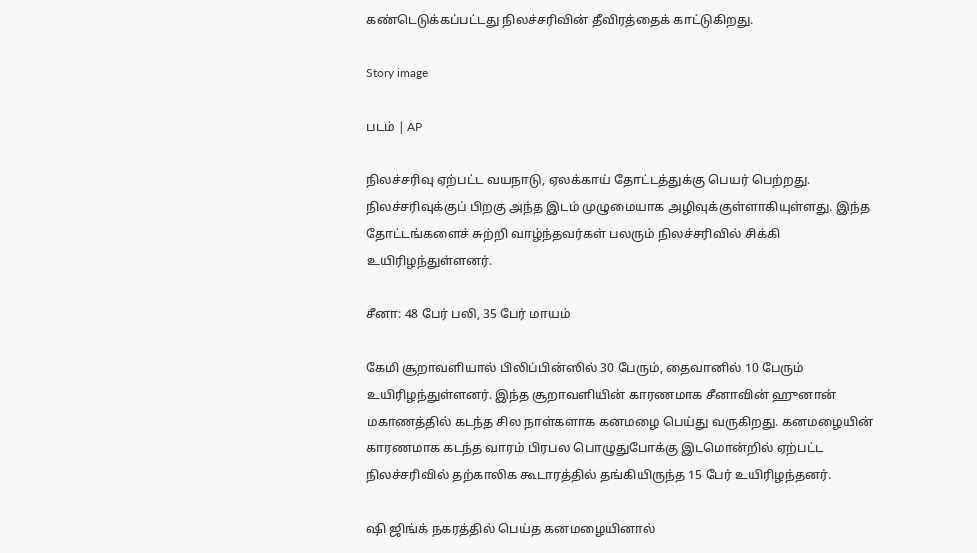கண்டெடுக்கப்பட்டது நிலச்சரிவின் தீவிரத்தைக் காட்டுகிறது.

Story image

படம் | AP

நிலச்சரிவு ஏற்பட்ட வயநாடு, ஏலக்காய் தோட்டத்துக்கு பெயர் பெற்றது. நிலச்சரிவுக்குப் பிறகு அந்த இடம் முழுமையாக அழிவுக்குள்ளாகியுள்ளது. இந்த தோட்டங்களைச் சுற்றி வாழ்ந்தவர்கள் பலரும் நிலச்சரிவில் சிக்கி உயிரிழந்துள்ளனர்.

சீனா: 48 பேர் பலி, 35 பேர் மாயம்

கேமி சூறாவளியால் பிலிப்பின்ஸில் 30 பேரும், தைவானில் 10 பேரும் உயிரிழந்துள்ளனர். இந்த சூறாவளியின் காரணமாக சீனாவின் ஹுனான் மகாணத்தில் கடந்த சில நாள்களாக கனமழை பெய்து வருகிறது. கனமழையின் காரணமாக கடந்த வாரம் பிரபல பொழுதுபோக்கு இடமொன்றில் ஏற்பட்ட நிலச்சரிவில் தற்காலிக கூடாரத்தில் தங்கியிருந்த 15 பேர் உயிரிழந்தனர்.

ஷி ஜிங்க் நகரத்தில் பெய்த கனமழையினால்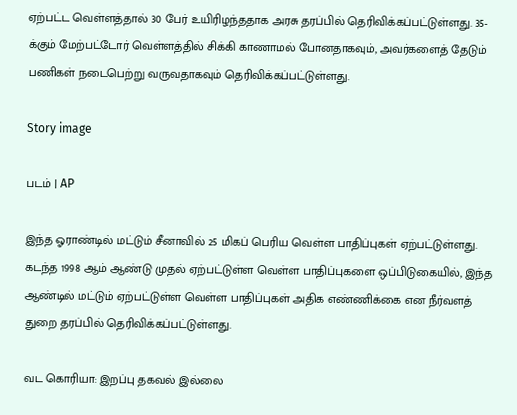ஏற்பட்ட வெள்ளத்தால் 30 பேர் உயிரிழந்ததாக அரசு தரப்பில் தெரிவிக்கப்பட்டுள்ளது. 35-க்கும் மேற்பட்டோர் வெள்ளத்தில் சிக்கி காணாமல் போனதாகவும், அவர்களைத் தேடும் பணிகள் நடைபெற்று வருவதாகவும் தெரிவிக்கப்பட்டுள்ளது.

Story image

படம் | AP

இந்த ஓராண்டில் மட்டும் சீனாவில் 25 மிகப் பெரிய வெள்ள பாதிப்புகள் ஏற்பட்டுள்ளது. கடந்த 1998 ஆம் ஆண்டு முதல் ஏற்பட்டுள்ள வெள்ள பாதிப்புகளை ஒப்பிடுகையில், இந்த ஆண்டில் மட்டும் ஏற்பட்டுள்ள வெள்ள பாதிப்புகள் அதிக எண்ணிக்கை என நீர்வளத் துறை தரப்பில் தெரிவிக்கப்பட்டுள்ளது.

வட கொரியா: இறப்பு தகவல் இல்லை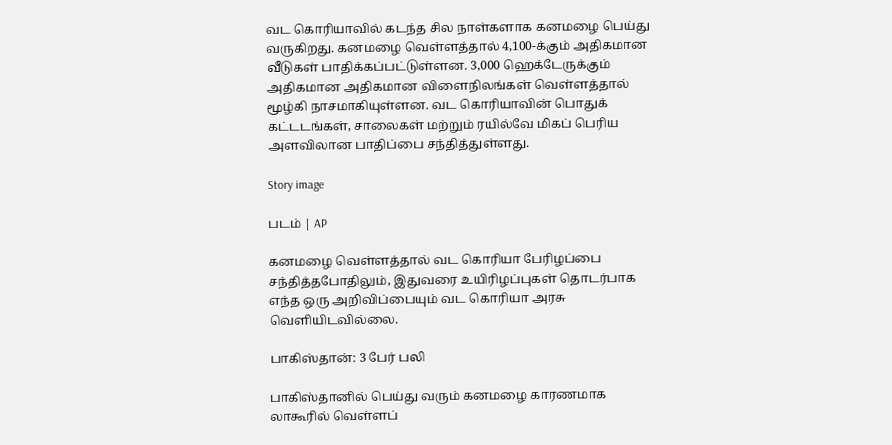வட கொரியாவில் கடந்த சில நாள்களாக கனமழை பெய்து வருகிறது. கனமழை வெள்ளத்தால் 4,100-க்கும் அதிகமான வீடுகள் பாதிக்கப்பட்டுள்ளன. 3,000 ஹெக்டேருக்கும் அதிகமான அதிகமான விளைநிலங்கள் வெள்ளத்தால் மூழ்கி நாசமாகியுள்ளன. வட கொரியாவின் பொதுக் கட்டடங்கள், சாலைகள் மற்றும் ரயில்வே மிகப் பெரிய அளவிலான பாதிப்பை சந்தித்துள்ளது.

Story image

படம் | AP

கனமழை வெள்ளத்தால் வட கொரியா பேரிழப்பை சந்தித்தபோதிலும், இதுவரை உயிரிழப்புகள் தொடர்பாக எந்த ஒரு அறிவிப்பையும் வட கொரியா அரசு வெளியிடவில்லை.

பாகிஸ்தான்: 3 பேர் பலி

பாகிஸ்தானில் பெய்து வரும் கனமழை காரணமாக லாகூரில் வெள்ளப்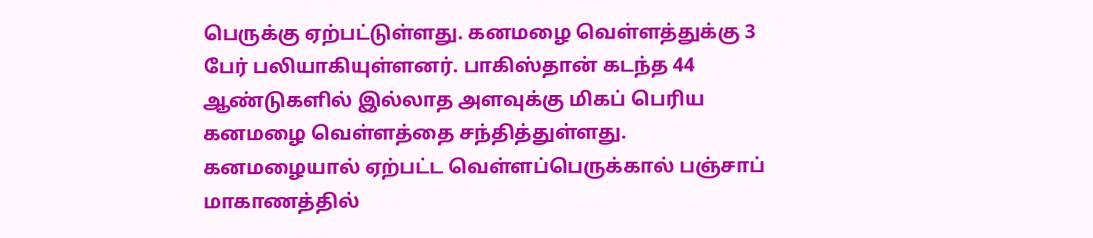பெருக்கு ஏற்பட்டுள்ளது. கனமழை வெள்ளத்துக்கு 3 பேர் பலியாகியுள்ளனர். பாகிஸ்தான் கடந்த 44 ஆண்டுகளில் இல்லாத அளவுக்கு மிகப் பெரிய கனமழை வெள்ளத்தை சந்தித்துள்ளது. கனமழையால் ஏற்பட்ட வெள்ளப்பெருக்கால் பஞ்சாப் மாகாணத்தில்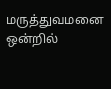மருத்துவமனை ஒன்றில்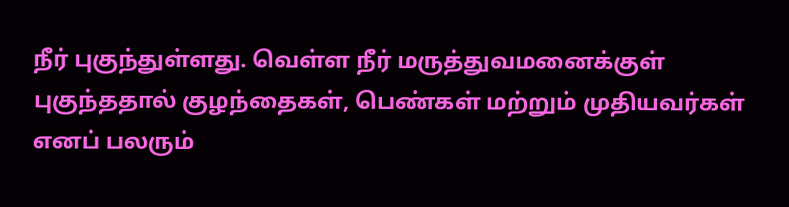நீர் புகுந்துள்ளது. வெள்ள நீர் மருத்துவமனைக்குள் புகுந்ததால் குழந்தைகள், பெண்கள் மற்றும் முதியவர்கள் எனப் பலரும்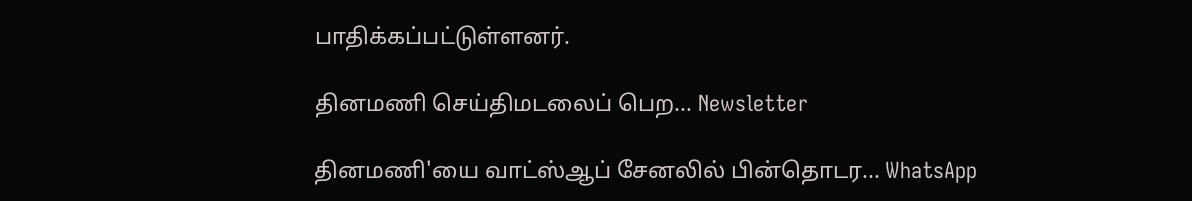பாதிக்கப்பட்டுள்ளனர்.

தினமணி செய்திமடலைப் பெற... Newsletter

தினமணி'யை வாட்ஸ்ஆப் சேனலில் பின்தொடர... WhatsApp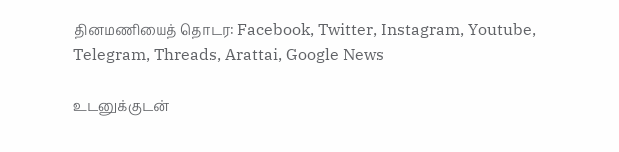தினமணியைத் தொடர: Facebook, Twitter, Instagram, Youtube, Telegram, Threads, Arattai, Google News

உடனுக்குடன்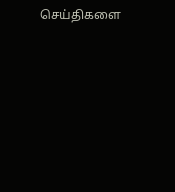செய்திகளை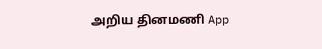அறிய தினமணி App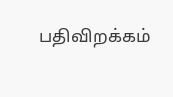பதிவிறக்கம்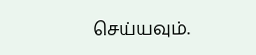செய்யவும்.